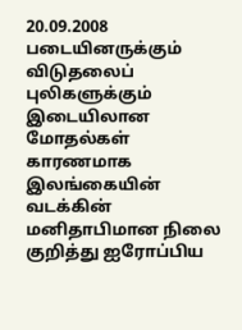20.09.2008 படையினருக்கும் விடுதலைப் புலிகளுக்கும் இடையிலான மோதல்கள் காரணமாக இலங்கையின் வடக்கின் மனிதாபிமான நிலை குறித்து ஐரோப்பிய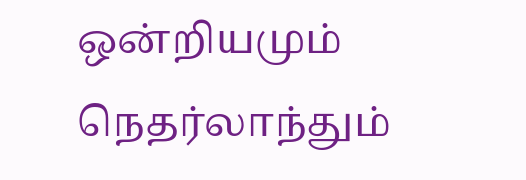ஒன்றியமும் நெதர்லாந்தும்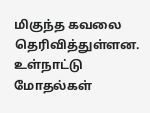மிகுந்த கவலை தெரிவித்துள்ளன. உள்நாட்டு மோதல்கள்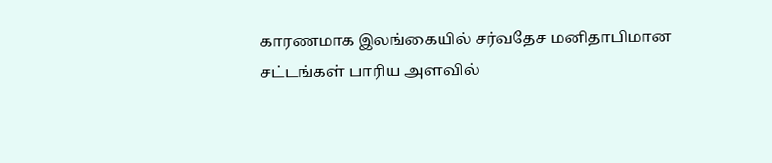காரணமாக இலங்கையில் சர்வதேச மனிதாபிமான சட்டங்கள் பாரிய அளவில்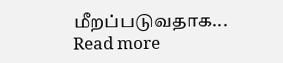மீறப்படுவதாக...
Read more